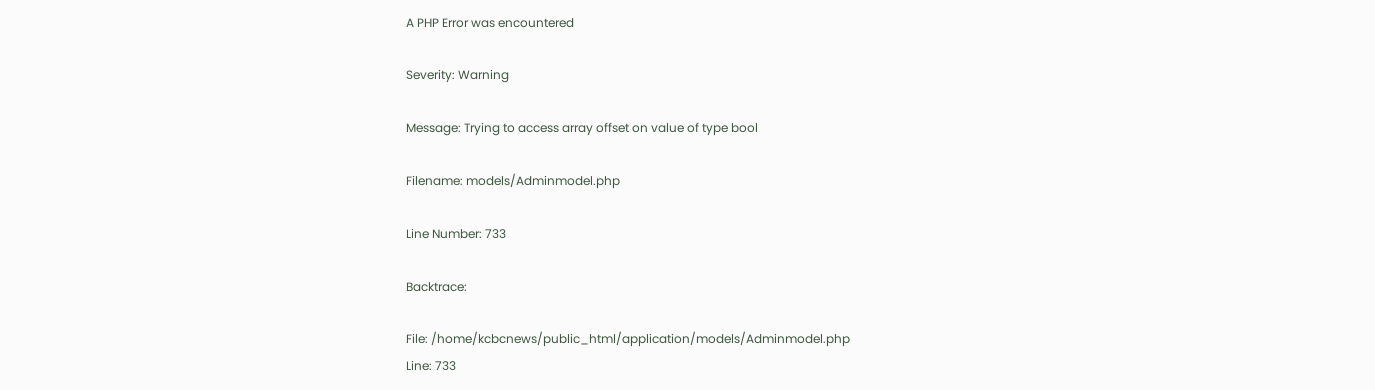A PHP Error was encountered

Severity: Warning

Message: Trying to access array offset on value of type bool

Filename: models/Adminmodel.php

Line Number: 733

Backtrace:

File: /home/kcbcnews/public_html/application/models/Adminmodel.php
Line: 733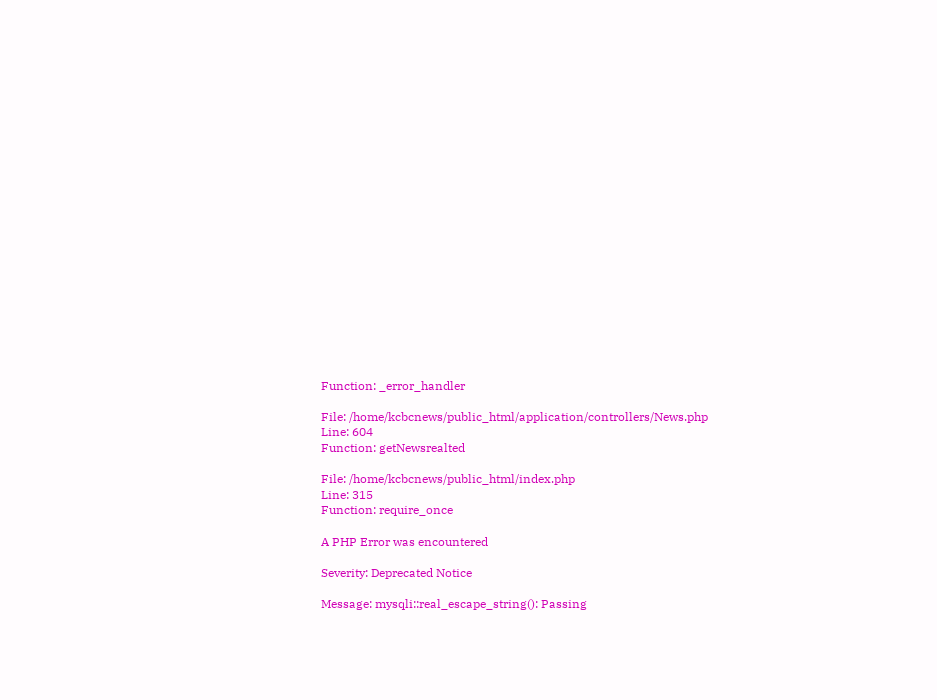Function: _error_handler

File: /home/kcbcnews/public_html/application/controllers/News.php
Line: 604
Function: getNewsrealted

File: /home/kcbcnews/public_html/index.php
Line: 315
Function: require_once

A PHP Error was encountered

Severity: Deprecated Notice

Message: mysqli::real_escape_string(): Passing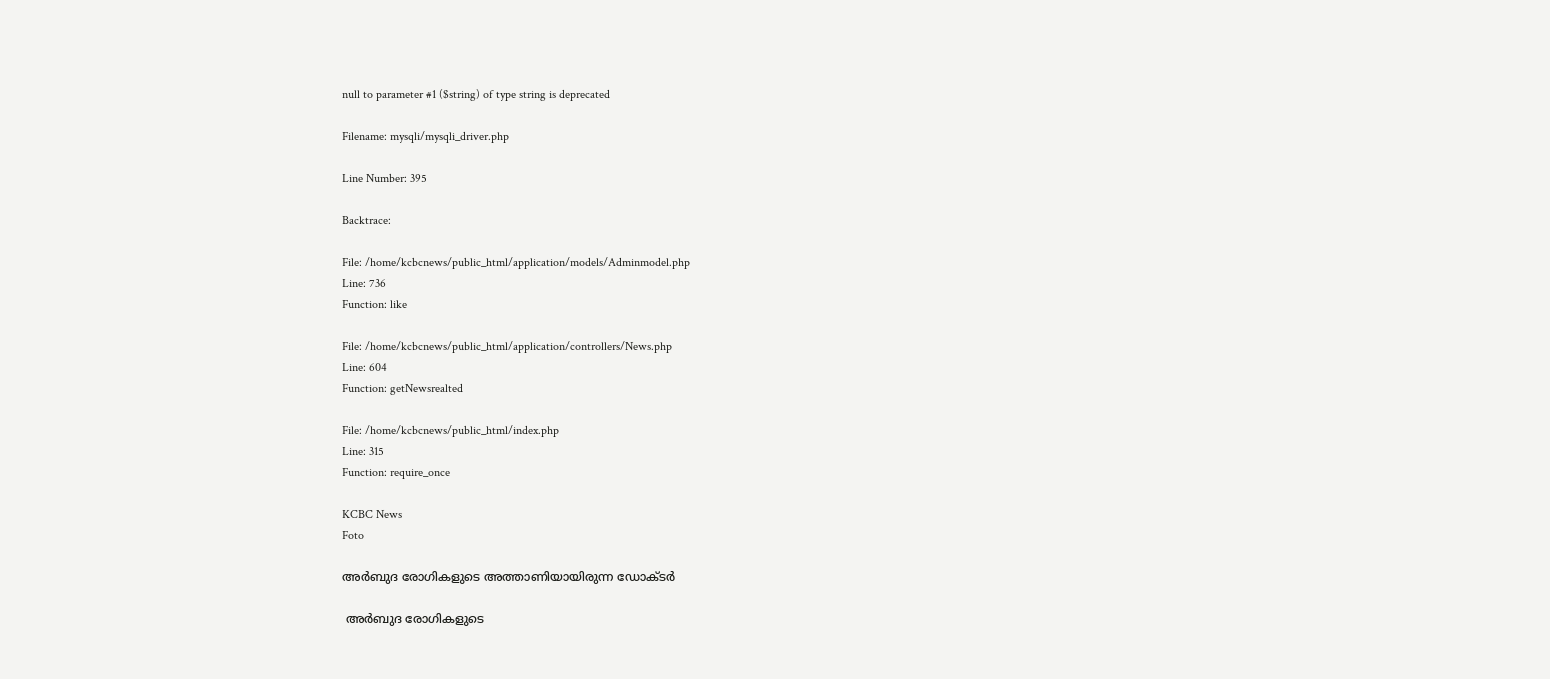null to parameter #1 ($string) of type string is deprecated

Filename: mysqli/mysqli_driver.php

Line Number: 395

Backtrace:

File: /home/kcbcnews/public_html/application/models/Adminmodel.php
Line: 736
Function: like

File: /home/kcbcnews/public_html/application/controllers/News.php
Line: 604
Function: getNewsrealted

File: /home/kcbcnews/public_html/index.php
Line: 315
Function: require_once

KCBC News
Foto

അര്‍ബുദ രോഗികളുടെ അത്താണിയായിരുന്ന ഡോക്ടര്‍

 അര്‍ബുദ രോഗികളുടെ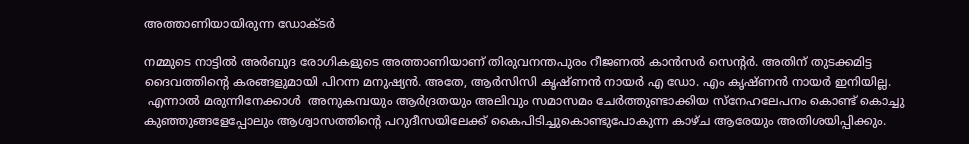അത്താണിയായിരുന്ന ഡോക്ടര്‍

നമ്മുടെ നാട്ടില്‍ അര്‍ബുദ രോഗികളുടെ അത്താണിയാണ് തിരുവനന്തപുരം റീജണല്‍ കാന്‍സര്‍ സെന്റര്‍. അതിന് തുടക്കമിട്ട ദൈവത്തിന്റെ കരങ്ങളുമായി പിറന്ന മനുഷ്യന്‍. അതേ, ആര്‍സിസി കൃഷ്ണന്‍ നായര്‍ എ ഡോ. എം കൃഷ്ണന്‍ നായര്‍ ഇനിയില്ല.
 എന്നാല്‍ മരുന്നിനേക്കാള്‍  അനുകമ്പയും ആര്‍ദ്രതയും അലിവും സമാസമം ചേര്‍ത്തുണ്ടാക്കിയ സ്‌നേഹലേപനം കൊണ്ട് കൊച്ചു കുഞ്ഞുങ്ങളേപ്പോലും ആശ്വാസത്തിന്റെ പറുദീസയിലേക്ക് കൈപിടിച്ചുകൊണ്ടുപോകുന്ന കാഴ്ച ആരേയും അതിശയിപ്പിക്കും.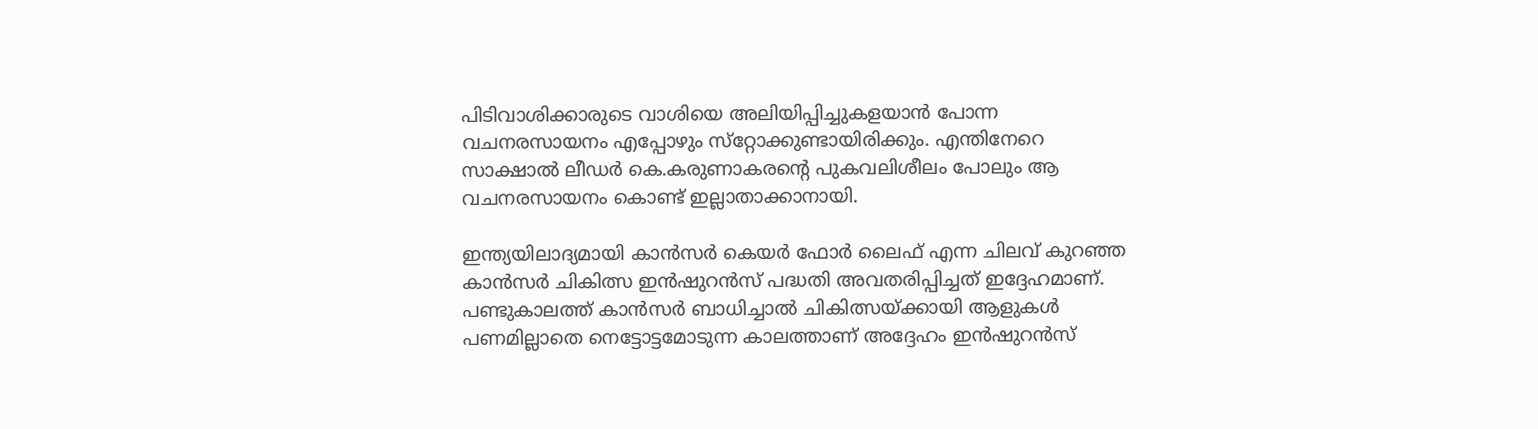പിടിവാശിക്കാരുടെ വാശിയെ അലിയിപ്പിച്ചുകളയാന്‍ പോന്ന വചനരസായനം എപ്പോഴും സ്‌റ്റോക്കുണ്ടായിരിക്കും. എന്തിനേറെ സാക്ഷാല്‍ ലീഡര്‍ കെ.കരുണാകരന്റെ പുകവലിശീലം പോലും ആ വചനരസായനം കൊണ്ട് ഇല്ലാതാക്കാനായി.

ഇന്ത്യയിലാദ്യമായി കാന്‍സര്‍ കെയര്‍ ഫോര്‍ ലൈഫ് എന്ന ചിലവ് കുറഞ്ഞ കാന്‍സര്‍ ചികിത്സ ഇന്‍ഷുറന്‍സ് പദ്ധതി അവതരിപ്പിച്ചത് ഇദ്ദേഹമാണ്.
പണ്ടുകാലത്ത് കാന്‍സര്‍ ബാധിച്ചാല്‍ ചികിത്സയ്ക്കായി ആളുകള്‍ പണമില്ലാതെ നെട്ടോട്ടമോടുന്ന കാലത്താണ് അദ്ദേഹം ഇന്‍ഷുറന്‍സ്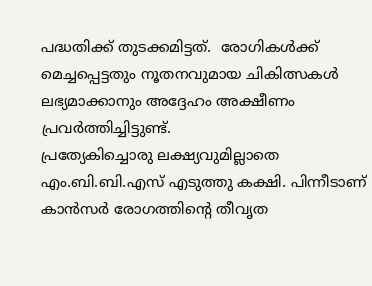പദ്ധതിക്ക് തുടക്കമിട്ടത്.  രോഗികള്‍ക്ക് മെച്ചപ്പെട്ടതും നൂതനവുമായ ചികിത്സകള്‍ ലഭ്യമാക്കാനും അദ്ദേഹം അക്ഷീണം പ്രവര്‍ത്തിച്ചിട്ടുണ്ട്.
പ്രത്യേകിച്ചൊരു ലക്ഷ്യവുമില്ലാതെ എം.ബി.ബി.എസ് എടുത്തു കക്ഷി. പിന്നീടാണ് കാന്‍സര്‍ രോഗത്തിന്റെ തീവൃത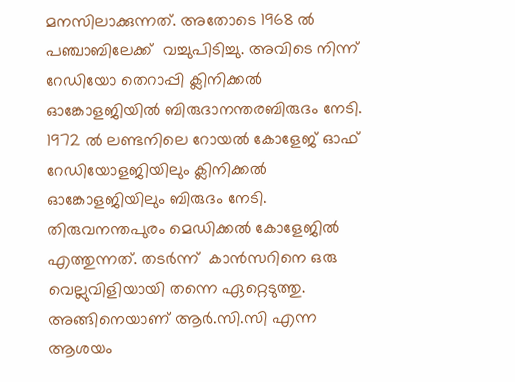മനസിലാക്കുന്നത്. അതോടെ 1968 ല്‍ പഞ്ചാബിലേക്ക്  വച്ചുപിടിച്ചു. അവിടെ നിന്ന്   റേഡിയോ തെറാപ്പി ക്ലിനിക്കല്‍ ഓങ്കോളജിയില്‍ ബിരുദാനന്തരബിരുദം നേടി. 1972 ല്‍ ലണ്ടനിലെ റോയല്‍ കോളേജ് ഓഫ് റേഡിയോളജിയിലും ക്ലിനിക്കല്‍ ഓങ്കോളജിയിലും ബിരുദം നേടി. തിരുവനന്തപുരം മെഡിക്കല്‍ കോളേജില്‍ എത്തുന്നത്. തടര്‍ന്ന്  കാന്‍സറിനെ ഒരു വെല്ലുവിളിയായി തന്നെ ഏറ്റെടുത്തു. അങ്ങിനെയാണ് ആര്‍.സി.സി എന്ന ആശയം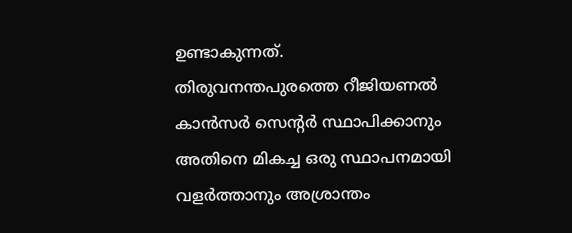ഉണ്ടാകുന്നത്.
തിരുവനന്തപുരത്തെ റീജിയണല്‍ കാന്‍സര്‍ സെന്റര്‍ സ്ഥാപിക്കാനും അതിനെ മികച്ച ഒരു സ്ഥാപനമായി വളര്‍ത്താനും അശ്രാന്തം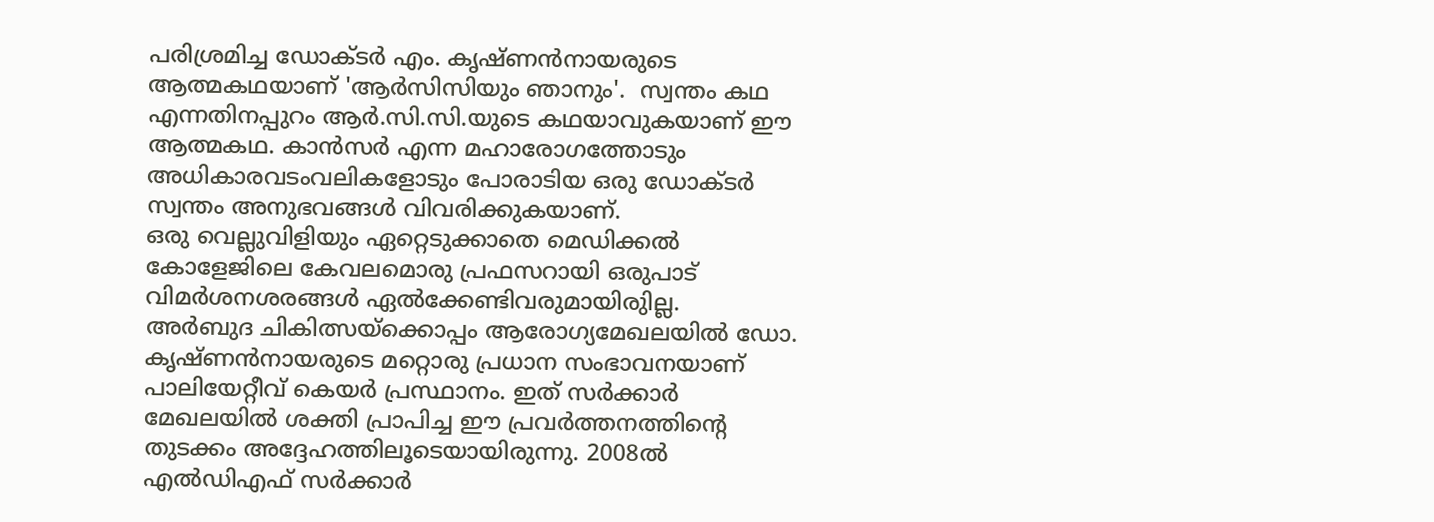പരിശ്രമിച്ച ഡോക്ടര്‍ എം. കൃഷ്ണന്‍നായരുടെ ആത്മകഥയാണ് 'ആര്‍സിസിയും ഞാനും'.  സ്വന്തം കഥ എന്നതിനപ്പുറം ആര്‍.സി.സി.യുടെ കഥയാവുകയാണ് ഈ ആത്മകഥ. കാന്‍സര്‍ എന്ന മഹാരോഗത്തോടും അധികാരവടംവലികളോടും പോരാടിയ ഒരു ഡോക്ടര്‍ സ്വന്തം അനുഭവങ്ങള്‍ വിവരിക്കുകയാണ്.
ഒരു വെല്ലുവിളിയും ഏറ്റെടുക്കാതെ മെഡിക്കല്‍ കോളേജിലെ കേവലമൊരു പ്രഫസറായി ഒരുപാട് വിമര്‍ശനശരങ്ങള്‍ ഏല്‍ക്കേണ്ടിവരുമായിരുില്ല.
അര്‍ബുദ ചികിത്സയ്ക്കൊപ്പം ആരോഗ്യമേഖലയില്‍ ഡോ. കൃഷ്ണന്‍നായരുടെ മറ്റൊരു പ്രധാന സംഭാവനയാണ് പാലിയേറ്റീവ് കെയര്‍ പ്രസ്ഥാനം. ഇത് സര്‍ക്കാര്‍ മേഖലയില്‍ ശക്തി പ്രാപിച്ച ഈ പ്രവര്‍ത്തനത്തിന്റെ തുടക്കം അദ്ദേഹത്തിലൂടെയായിരുന്നു. 2008ല്‍ എല്‍ഡിഎഫ് സര്‍ക്കാര്‍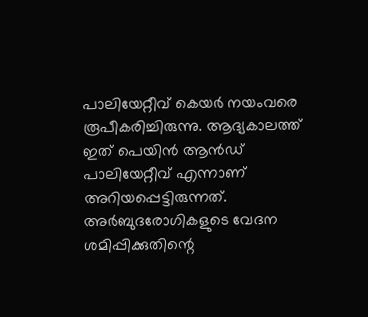പാലിയേറ്റീവ് കെയര്‍ നയംവരെ രൂപീകരിച്ചിരുന്നു. ആദ്യകാലത്ത് ഇത് പെയിന്‍ ആന്‍ഡ് പാലിയേറ്റീവ് എന്നാണ് അറിയപ്പെട്ടിരുന്നത്. അര്‍ബുദരോഗികളുടെ വേദന ശമിപ്പിക്കുതിന്റെ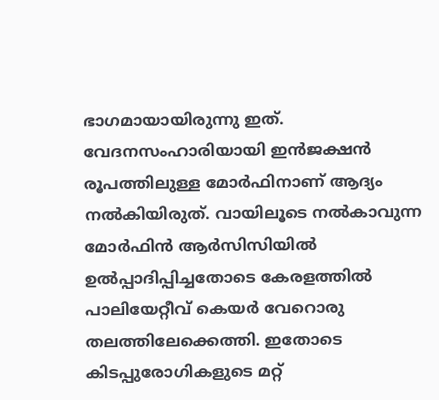ഭാഗമായായിരുന്നു ഇത്. വേദനസംഹാരിയായി ഇന്‍ജക്ഷന്‍ രൂപത്തിലുള്ള മോര്‍ഫിനാണ് ആദ്യം നല്‍കിയിരുത്. വായിലൂടെ നല്‍കാവുന്ന മോര്‍ഫിന്‍ ആര്‍സിസിയില്‍  ഉല്‍പ്പാദിപ്പിച്ചതോടെ കേരളത്തില്‍ പാലിയേറ്റീവ് കെയര്‍ വേറൊരു തലത്തിലേക്കെത്തി. ഇതോടെ കിടപ്പുരോഗികളുടെ മറ്റ്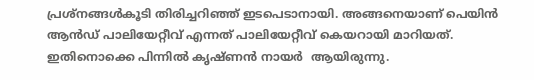പ്രശ്‌നങ്ങള്‍കൂടി തിരിച്ചറിഞ്ഞ് ഇടപെടാനായി. അങ്ങനെയാണ് പെയിന്‍ ആന്‍ഡ് പാലിയേറ്റീവ് എന്നത് പാലിയേറ്റീവ് കെയറായി മാറിയത്. ഇതിനൊക്കെ പിന്നില്‍ കൃഷ്ണന്‍ നായര്‍  ആയിരുന്നു.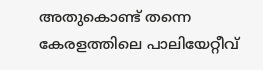അതുകൊണ്ട് തന്നെ കേരളത്തിലെ പാലിയേറ്റീവ്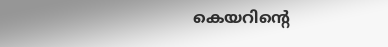കെയറിന്റെ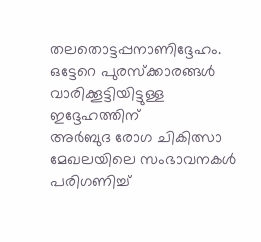തലതൊട്ടപ്പനാണിദ്ദേഹം.
ഒട്ടേറെ പുരസ്‌ക്കാരങ്ങള്‍ വാരിക്കൂട്ടിയിട്ടുള്ള ഇദ്ദേഹത്തിന്
അര്‍ബുദ രോഗ ചികിത്സാ മേഖലയിലെ സംഭാവനകള്‍ പരിഗണിച്ച്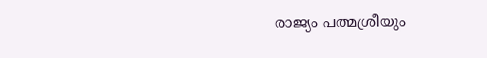രാജ്യം പത്മശ്രീയും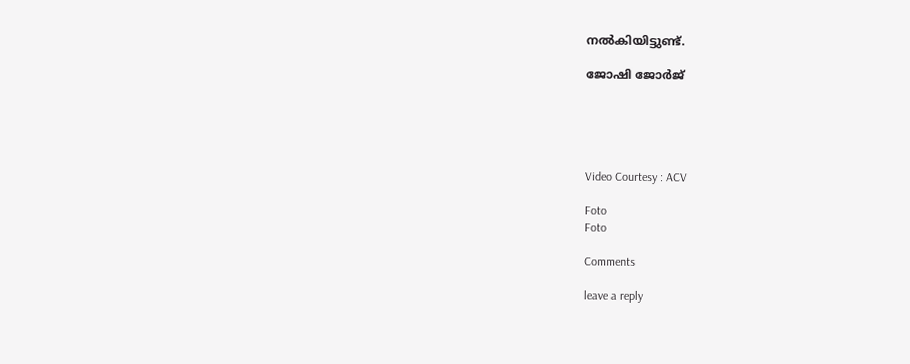നല്‍കിയിട്ടുണ്ട്.

ജോഷി ജോര്‍ജ്





Video Courtesy : ACV

Foto
Foto

Comments

leave a reply